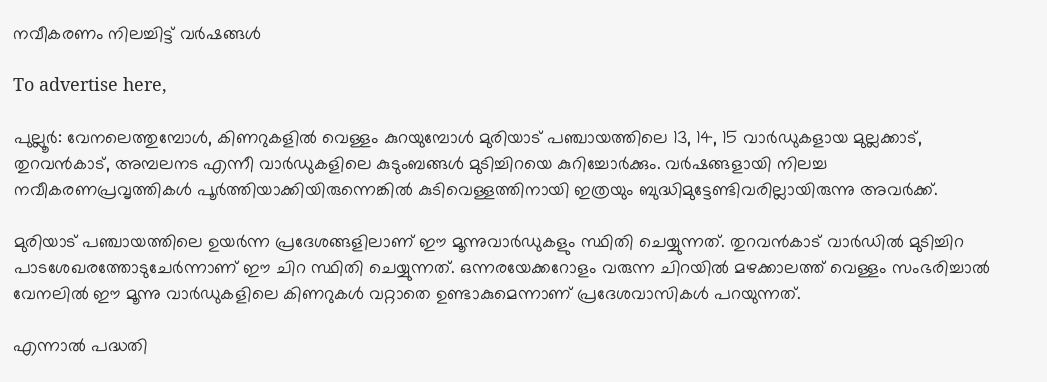നവീകരണം നിലച്ചിട്ട് വർഷങ്ങൾ

To advertise here,

പുല്ലൂർ: വേനലെത്തുമ്പോൾ, കിണറുകളിൽ വെള്ളം കുറയുമ്പോൾ മുരിയാട് പഞ്ചായത്തിലെ 13, 14, 15 വാർഡുകളായ മുല്ലക്കാട്, തുറവൻകാട്, അമ്പലനട എന്നീ വാർഡുകളിലെ കുടുംബങ്ങൾ മുടിച്ചിറയെ കുറിച്ചോർക്കും. വർഷങ്ങളായി നിലച്ച നവീകരണപ്രവൃത്തികൾ പൂർത്തിയാക്കിയിരുന്നെങ്കിൽ കുടിവെള്ളത്തിനായി ഇത്രയും ബുദ്ധിമുട്ടേണ്ടിവരില്ലായിരുന്നു അവർക്ക്.

മുരിയാട് പഞ്ചായത്തിലെ ഉയർന്ന പ്രദേശങ്ങളിലാണ് ഈ മൂന്നുവാർഡുകളും സ്ഥിതി ചെയ്യുന്നത്. തുറവൻകാട് വാർഡിൽ മുടിച്ചിറ പാടശേഖരത്തോടുചേർന്നാണ് ഈ ചിറ സ്ഥിതി ചെയ്യുന്നത്. ഒന്നരയേക്കറോളം വരുന്ന ചിറയിൽ മഴക്കാലത്ത് വെള്ളം സംഭരിച്ചാൽ വേനലിൽ ഈ മൂന്നു വാർഡുകളിലെ കിണറുകൾ വറ്റാതെ ഉണ്ടാകുമെന്നാണ് പ്രദേശവാസികൾ പറയുന്നത്.

എന്നാൽ പദ്ധതി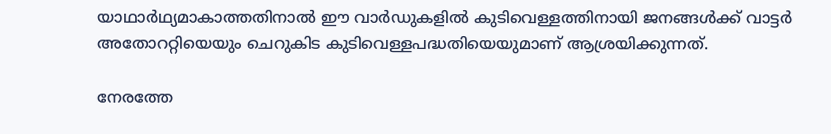യാഥാർഥ്യമാകാത്തതിനാൽ ഈ വാർഡുകളിൽ കുടിവെള്ളത്തിനായി ജനങ്ങൾക്ക് വാട്ടർ അതോററ്റിയെയും ചെറുകിട കുടിവെള്ളപദ്ധതിയെയുമാണ് ആശ്രയിക്കുന്നത്.

നേരത്തേ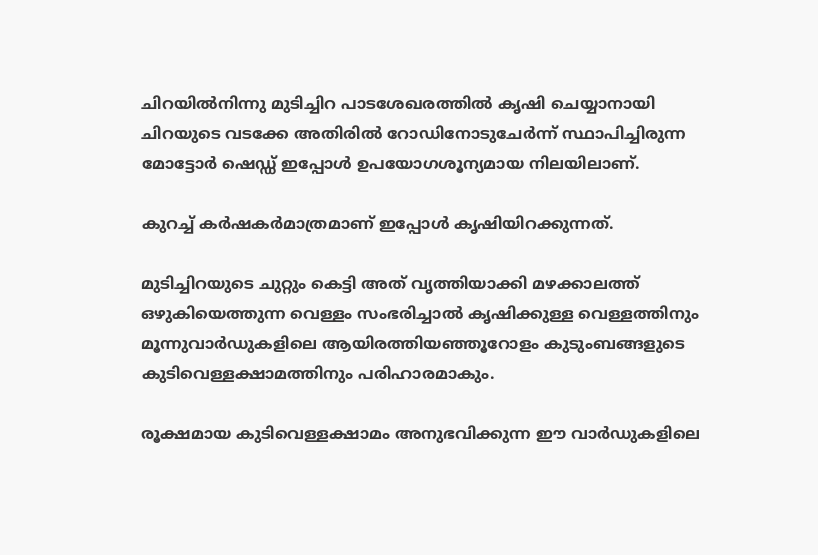ചിറയിൽനിന്നു മുടിച്ചിറ പാടശേഖരത്തിൽ കൃഷി ചെയ്യാനായി ചിറയുടെ വടക്കേ അതിരിൽ റോഡിനോടുചേർന്ന് സ്ഥാപിച്ചിരുന്ന മോട്ടോർ ഷെഡ്ഡ് ഇപ്പോൾ ഉപയോഗശൂന്യമായ നിലയിലാണ്.

കുറച്ച് കർഷകർമാത്രമാണ് ഇപ്പോൾ കൃഷിയിറക്കുന്നത്.

മുടിച്ചിറയുടെ ചുറ്റും കെട്ടി അത് വൃത്തിയാക്കി മഴക്കാലത്ത് ഒഴുകിയെത്തുന്ന വെള്ളം സംഭരിച്ചാൽ കൃഷിക്കുള്ള വെള്ളത്തിനും മൂന്നുവാർഡുകളിലെ ആയിരത്തിയ‍ഞ്ഞൂറോളം കുടുംബങ്ങളുടെ കുടിവെള്ളക്ഷാമത്തിനും പരിഹാരമാകും.

രൂക്ഷമായ കുടിവെള്ളക്ഷാമം അനുഭവിക്കുന്ന ഈ വാർഡുകളിലെ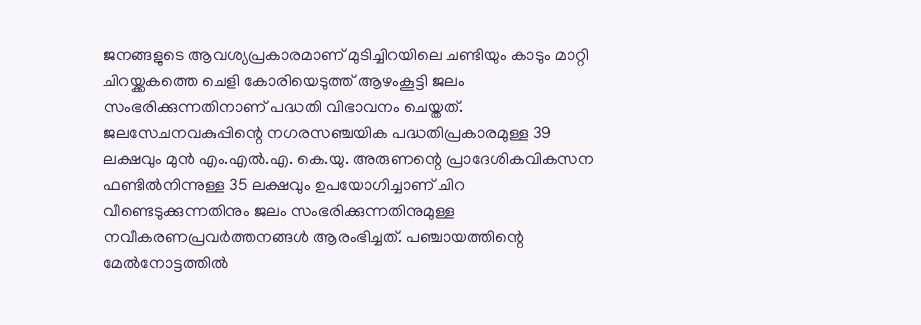ജനങ്ങളുടെ ആവശ്യപ്രകാരമാണ് മുടിച്ചിറയിലെ ചണ്ടിയും കാടും മാറ്റി ചിറയ്ക്കകത്തെ ചെളി കോരിയെടുത്ത് ആഴംകൂട്ടി ജലം സംഭരിക്കുന്നതിനാണ് പദ്ധതി വിഭാവനം ചെയ്തത്. ജലസേചനവകുപ്പിന്റെ നഗരസഞ്ചയിക പദ്ധതിപ്രകാരമുള്ള 39 ലക്ഷവും മുൻ എം.എൽ.എ. കെ.യു. അരുണന്റെ പ്രാദേശികവികസന ഫണ്ടിൽനിന്നുള്ള 35 ലക്ഷവും ഉപയോഗിച്ചാണ് ചിറ വീണ്ടെടുക്കുന്നതിനും ജലം സംഭരിക്കുന്നതിനുമുള്ള നവീകരണപ്രവർത്തനങ്ങൾ ആരംഭിച്ചത്. പഞ്ചായത്തിന്റെ മേൽനോട്ടത്തിൽ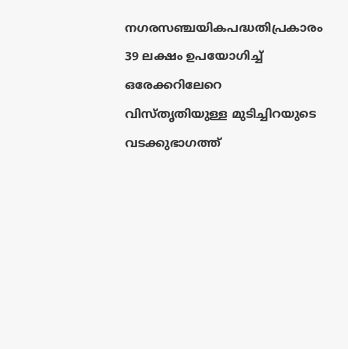നഗരസഞ്ചയികപദ്ധതിപ്രകാരം 39 ലക്ഷം ഉപയോഗിച്ച് ഒരേക്കറിലേറെ വിസ്തൃതിയുള്ള മുടിച്ചിറയുടെ വടക്കുഭാഗത്ത്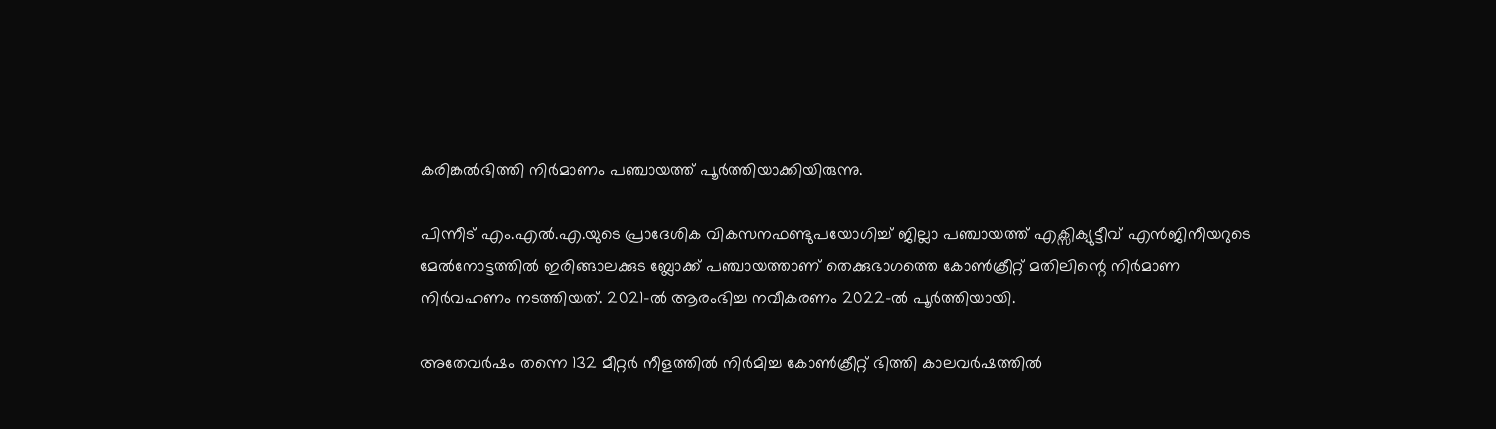കരിങ്കൽഭിത്തി നിർമാണം പഞ്ചായത്ത് പൂർത്തിയാക്കിയിരുന്നു.

പിന്നീട് എം.എൽ.എ.യുടെ പ്രാദേശിക വികസനഫണ്ടുപയോഗിച്ച് ജില്ലാ പഞ്ചായത്ത് എക്സിക്യുട്ടീവ് എൻജിനീയറുടെ മേൽനോട്ടത്തിൽ ഇരിങ്ങാലക്കുട ബ്ലോക്ക് പഞ്ചായത്താണ് തെക്കുഭാഗത്തെ കോൺക്രീറ്റ് മതിലിന്റെ നിർമാണ നിർവഹണം നടത്തിയത്. 2021-ൽ ആരംഭിച്ച നവീകരണം 2022-ൽ പൂർത്തിയായി.

അതേവർഷം തന്നെ 132 മീറ്റർ നീളത്തിൽ നിർമിച്ച കോൺക്രീറ്റ് ഭിത്തി കാലവർഷത്തിൽ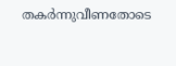തകർന്നുവീണതോടെ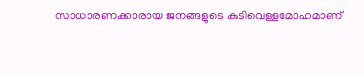സാധാരണക്കാരായ ജനങ്ങളുടെ കുടിവെള്ളമോഹമാണ്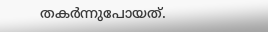തകർന്നുപോയത്.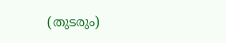(തുടരും)